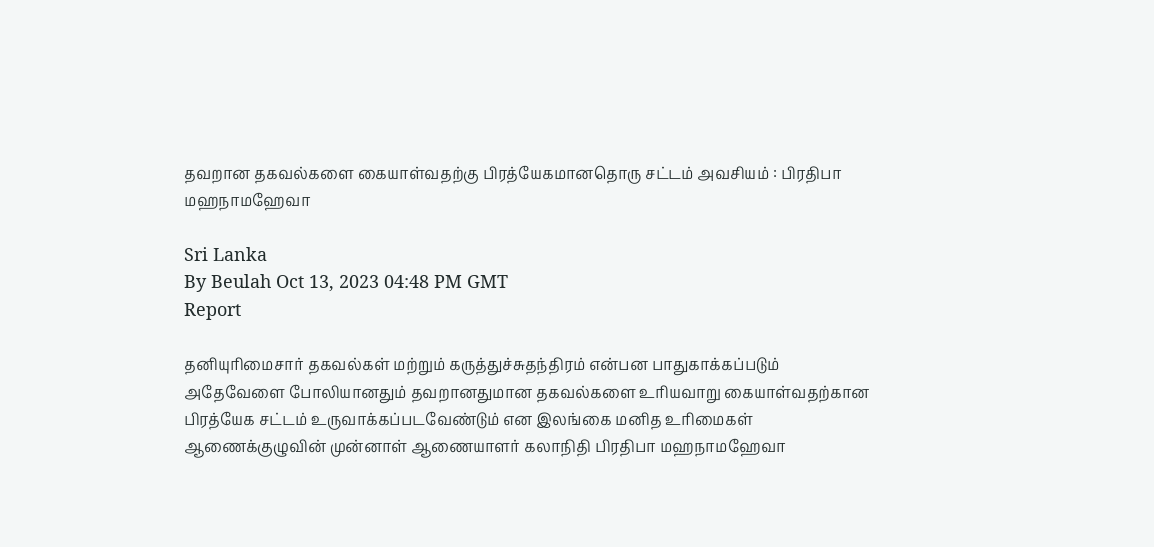தவறான தகவல்களை கையாள்வதற்கு பிரத்யேகமானதொரு சட்டம் அவசியம் : பிரதிபா மஹநாமஹேவா

Sri Lanka
By Beulah Oct 13, 2023 04:48 PM GMT
Report

தனியுரிமைசார் தகவல்கள் மற்றும் கருத்துச்சுதந்திரம் என்பன பாதுகாக்கப்படும் அதேவேளை போலியானதும் தவறானதுமான தகவல்களை உரியவாறு கையாள்வதற்கான பிரத்யேக சட்டம் உருவாக்கப்படவேண்டும் என இலங்கை மனித உரிமைகள் ஆணைக்குழுவின் முன்னாள் ஆணையாளர் கலாநிதி பிரதிபா மஹநாமஹேவா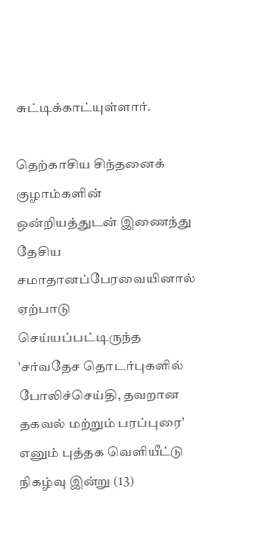சுட்டிக்காட்யுள்ளார்.

தெற்காசிய சிந்தனைக் குழாம்களின் ஒன்றியத்துடன் இணைந்து தேசிய சமாதானப்பேரவையினால் ஏற்பாடு செய்யப்பட்டிருந்த 'சர்வதேச தொடர்புகளில் போலிச்செய்தி, தவறான தகவல் மற்றும் பரப்புரை' எனும் புத்தக வெளியீட்டு நிகழ்வு இன்று (13)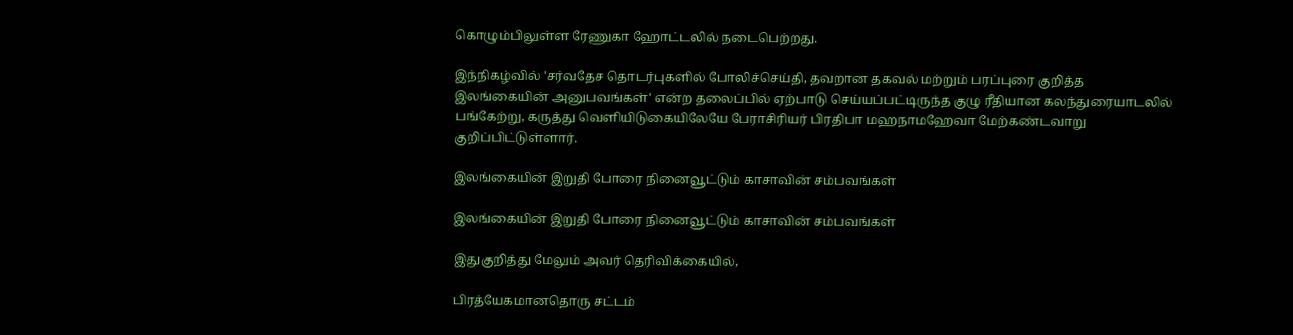கொழும்பிலுள்ள ரேணுகா ஹோட்டலில் நடைபெற்றது.

இந்நிகழ்வில் 'சர்வதேச தொடர்புகளில் போலிச்செய்தி, தவறான தகவல் மற்றும் பரப்புரை குறித்த இலங்கையின் அனுபவங்கள்' என்ற தலைப்பில் ஏற்பாடு செய்யப்பட்டிருந்த குழு ரீதியான கலந்துரையாடலில் பங்கேற்று, கருத்து வெளியிடுகையிலேயே பேராசிரியர் பிரதிபா மஹநாமஹேவா மேற்கண்டவாறு குறிப்பிட்டுள்ளார்.

இலங்கையின் இறுதி போரை நினைவூட்டும் காசாவின் சம்பவங்கள்

இலங்கையின் இறுதி போரை நினைவூட்டும் காசாவின் சம்பவங்கள்

இதுகுறித்து மேலும் அவர் தெரிவிக்கையில்,

பிரத்யேகமானதொரு சட்டம்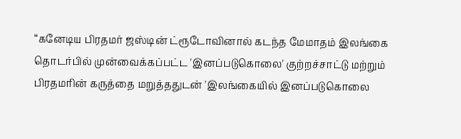“கனேடிய பிரதமர் ஜஸ்டின் ட்ரூடோவினால் கடந்த மேமாதம் இலங்கை தொடர்பில் முன்வைக்கப்பட்ட 'இனப்படுகொலை' குற்றச்சாட்டு மற்றும் பிரதமரின் கருத்தை மறுத்ததுடன் 'இலங்கையில் இனப்படுகொலை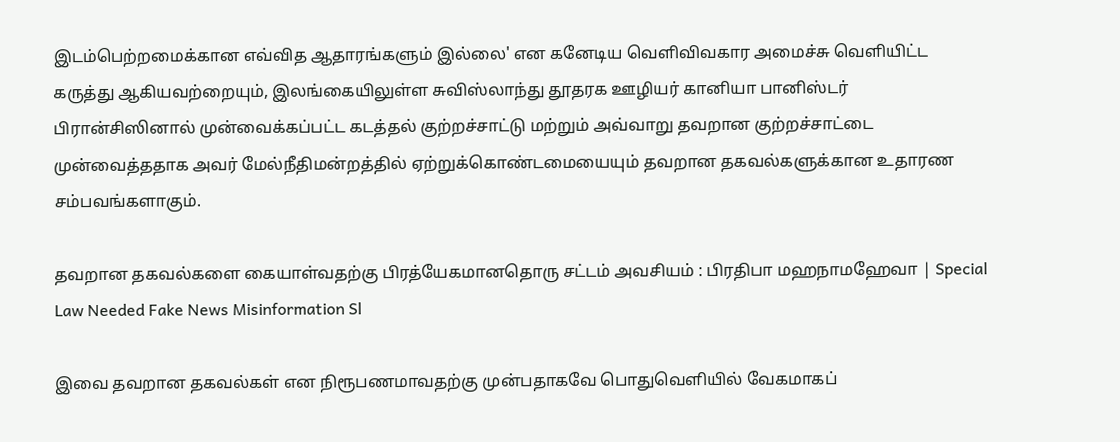இடம்பெற்றமைக்கான எவ்வித ஆதாரங்களும் இல்லை' என கனேடிய வெளிவிவகார அமைச்சு வெளியிட்ட கருத்து ஆகியவற்றையும், இலங்கையிலுள்ள சுவிஸ்லாந்து தூதரக ஊழியர் கானியா பானிஸ்டர் பிரான்சிஸினால் முன்வைக்கப்பட்ட கடத்தல் குற்றச்சாட்டு மற்றும் அவ்வாறு தவறான குற்றச்சாட்டை முன்வைத்ததாக அவர் மேல்நீதிமன்றத்தில் ஏற்றுக்கொண்டமையையும் தவறான தகவல்களுக்கான உதாரண சம்பவங்களாகும்.

தவறான தகவல்களை கையாள்வதற்கு பிரத்யேகமானதொரு சட்டம் அவசியம் : பிரதிபா மஹநாமஹேவா | Special Law Needed Fake News Misinformation Sl

இவை தவறான தகவல்கள் என நிரூபணமாவதற்கு முன்பதாகவே பொதுவெளியில் வேகமாகப்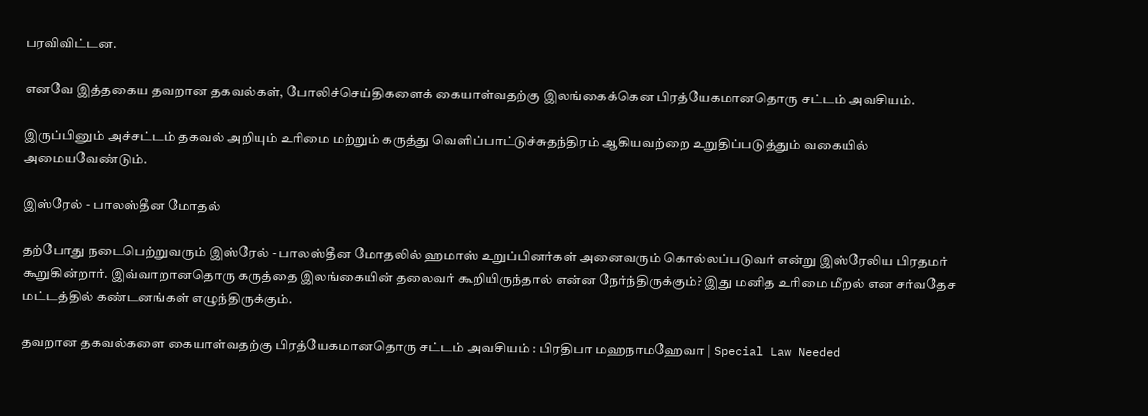பரவிவிட்டன.

எனவே இத்தகைய தவறான தகவல்கள், போலிச்செய்திகளைக் கையாள்வதற்கு இலங்கைக்கென பிரத்யேகமானதொரு சட்டம் அவசியம்.

இருப்பினும் அச்சட்டம் தகவல் அறியும் உரிமை மற்றும் கருத்து வெளிப்பாட்டுச்சுதந்திரம் ஆகியவற்றை உறுதிப்படுத்தும் வகையில் அமையவேண்டும்.

இஸ்ரேல் - பாலஸ்தீன மோதல்

தற்போது நடைபெற்றுவரும் இஸ்ரேல் - பாலஸ்தீன மோதலில் ஹமாஸ் உறுப்பினர்கள் அனைவரும் கொல்லப்படுவர் என்று இஸ்ரேலிய பிரதமர் கூறுகின்றார். இவ்வாறானதொரு கருத்தை இலங்கையின் தலைவர் கூறியிருந்தால் என்ன நேர்ந்திருக்கும்? இது மனித உரிமை மீறல் என சர்வதேச மட்டத்தில் கண்டனங்கள் எழுந்திருக்கும்.

தவறான தகவல்களை கையாள்வதற்கு பிரத்யேகமானதொரு சட்டம் அவசியம் : பிரதிபா மஹநாமஹேவா | Special Law Needed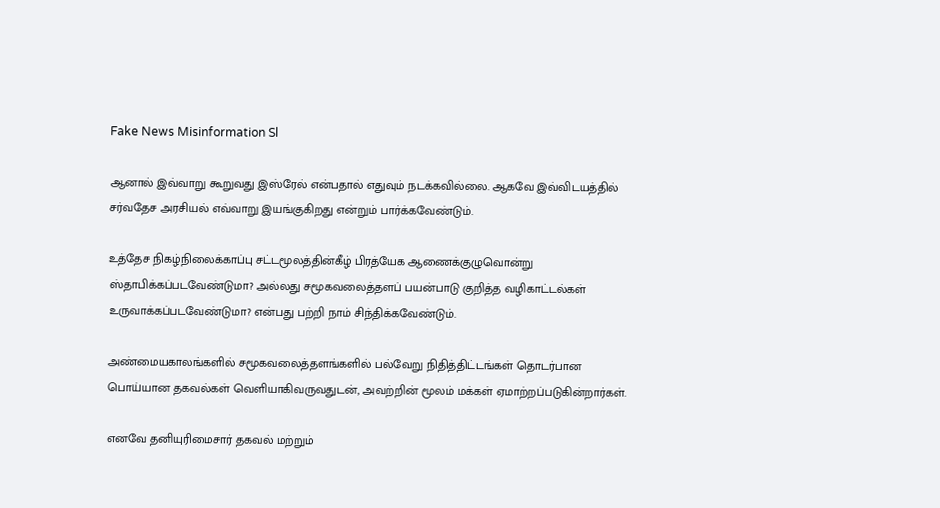Fake News Misinformation Sl

ஆனால் இவ்வாறு கூறுவது இஸ்ரேல் என்பதால் எதுவும் நடக்கவில்லை. ஆகவே இவ்விடயத்தில் சர்வதேச அரசியல் எவ்வாறு இயங்குகிறது என்றும் பார்க்கவேண்டும்.

உத்தேச நிகழ்நிலைக்காப்பு சட்டமூலத்தின்கீழ் பிரத்யேக ஆணைக்குழுவொன்று ஸ்தாபிக்கப்படவேண்டுமா? அல்லது சமூகவலைத்தளப் பயன்பாடு குறித்த வழிகாட்டல்கள் உருவாக்கப்படவேண்டுமா? என்பது பற்றி நாம் சிந்திக்கவேண்டும்.

அண்மையகாலங்களில் சமூகவலைத்தளங்களில் பல்வேறு நிதித்திட்டங்கள் தொடர்பான பொய்யான தகவல்கள் வெளியாகிவருவதுடன், அவற்றின் மூலம் மக்கள் ஏமாற்றப்படுகின்றார்கள்.

எனவே தனியுரிமைசார் தகவல் மற்றும்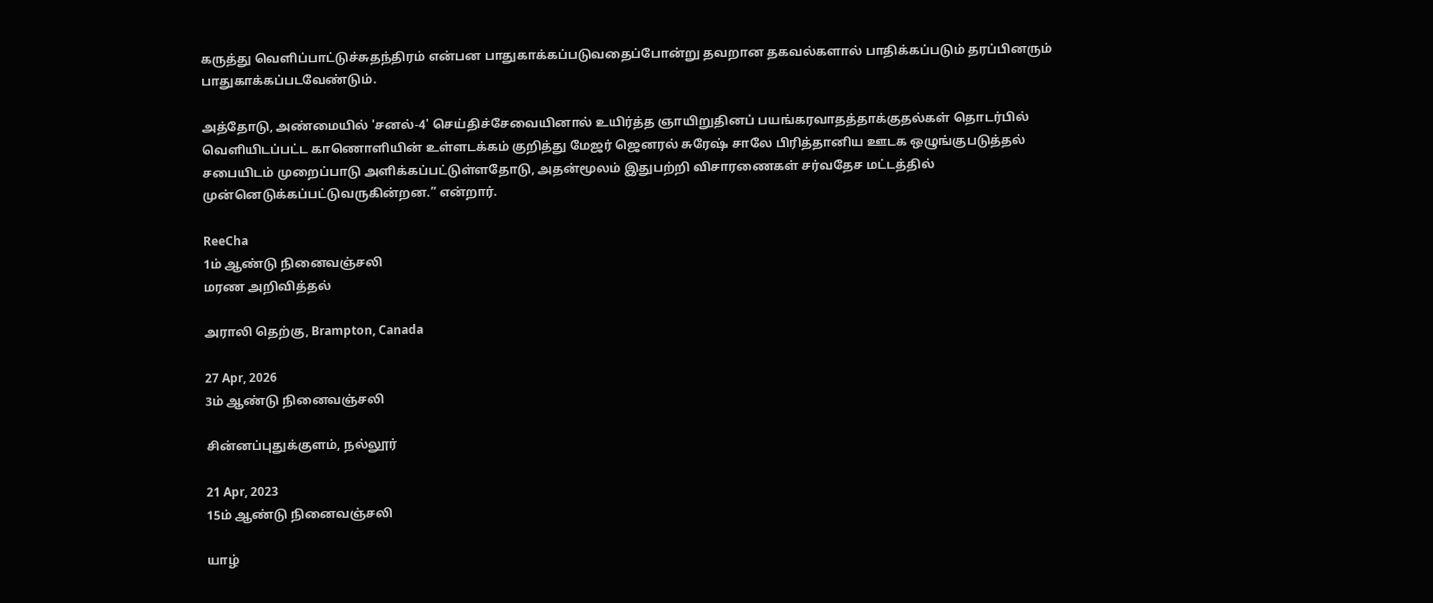கருத்து வெளிப்பாட்டுச்சுதந்திரம் என்பன பாதுகாக்கப்படுவதைப்போன்று தவறான தகவல்களால் பாதிக்கப்படும் தரப்பினரும் பாதுகாக்கப்படவேண்டும்.

அத்தோடு, அண்மையில் 'சனல்-4' செய்திச்சேவையினால் உயிர்த்த ஞாயிறுதினப் பயங்கரவாதத்தாக்குதல்கள் தொடர்பில் வெளியிடப்பட்ட காணொளியின் உள்ளடக்கம் குறித்து மேஜர் ஜெனரல் சுரேஷ் சாலே பிரித்தானிய ஊடக ஒழுங்குபடுத்தல் சபையிடம் முறைப்பாடு அளிக்கப்பட்டுள்ளதோடு, அதன்மூலம் இதுபற்றி விசாரணைகள் சர்வதேச மட்டத்தில் முன்னெடுக்கப்பட்டுவருகின்றன.” என்றார்.

ReeCha
1ம் ஆண்டு நினைவஞ்சலி
மரண அறிவித்தல்

அராலி தெற்கு, Brampton, Canada

27 Apr, 2026
3ம் ஆண்டு நினைவஞ்சலி

சின்னப்புதுக்குளம், நல்லூர்

21 Apr, 2023
15ம் ஆண்டு நினைவஞ்சலி

யாழ்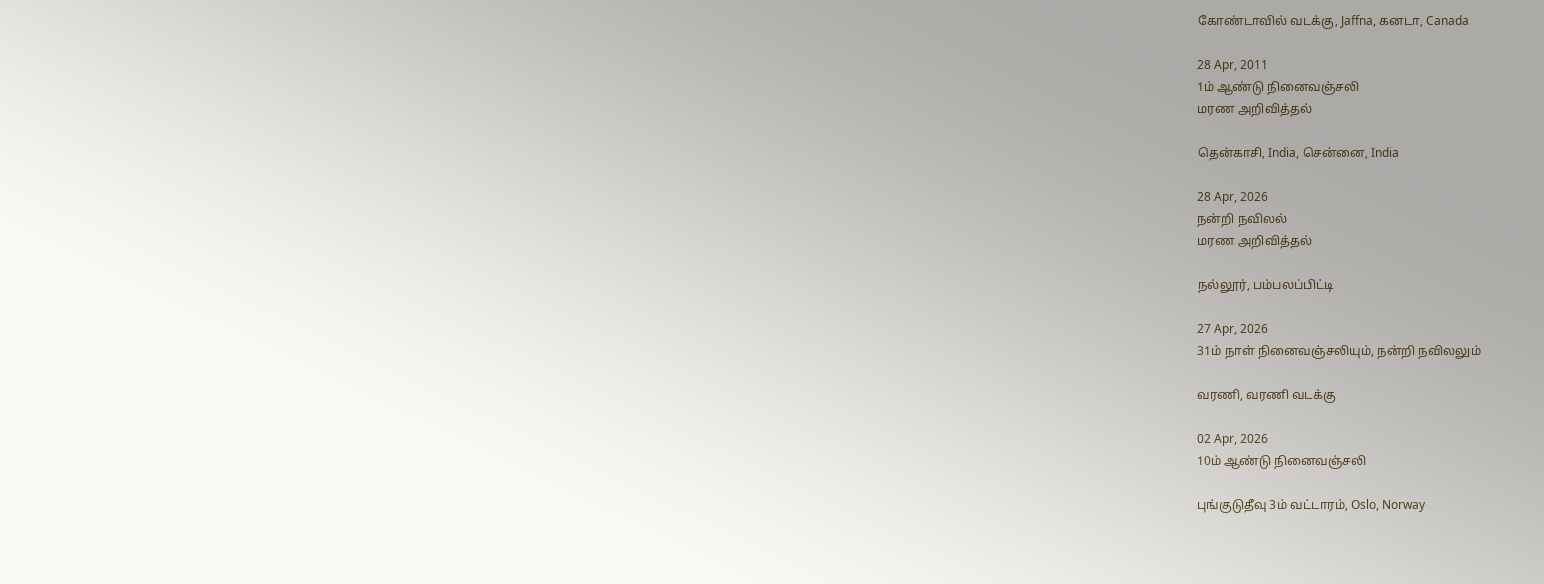கோண்டாவில் வடக்கு, Jaffna, கனடா, Canada

28 Apr, 2011
1ம் ஆண்டு நினைவஞ்சலி
மரண அறிவித்தல்

தென்காசி, India, சென்னை, India

28 Apr, 2026
நன்றி நவிலல்
மரண அறிவித்தல்

நல்லூர், பம்பலப்பிட்டி

27 Apr, 2026
31ம் நாள் நினைவஞ்சலியும், நன்றி நவிலலும்

வரணி, வரணி வடக்கு

02 Apr, 2026
10ம் ஆண்டு நினைவஞ்சலி

புங்குடுதீவு 3ம் வட்டாரம், Oslo, Norway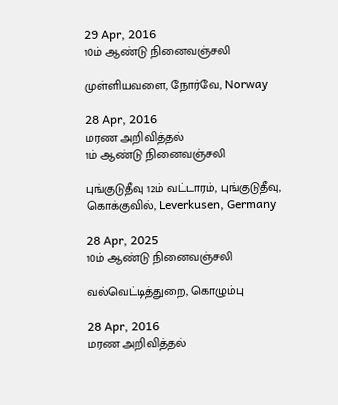29 Apr, 2016
10ம் ஆண்டு நினைவஞ்சலி

முள்ளியவளை, நோர்வே, Norway

28 Apr, 2016
மரண அறிவித்தல்
1ம் ஆண்டு நினைவஞ்சலி

புங்குடுதீவு 12ம் வட்டாரம், புங்குடுதீவு, கொக்குவில், Leverkusen, Germany

28 Apr, 2025
10ம் ஆண்டு நினைவஞ்சலி

வல்வெட்டித்துறை, கொழும்பு

28 Apr, 2016
மரண அறிவித்தல்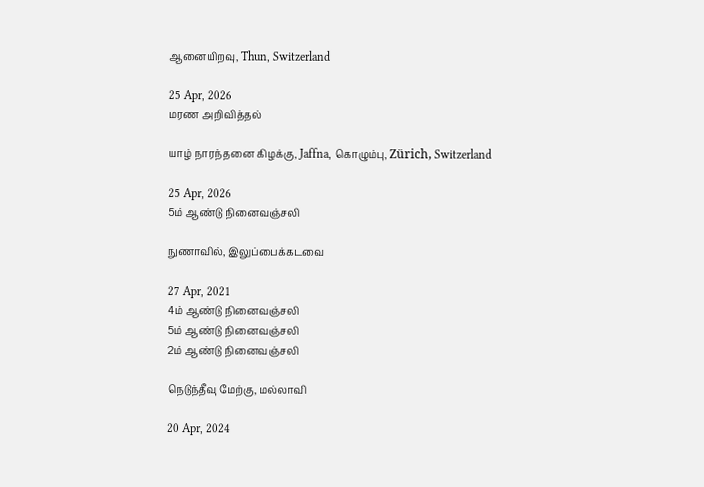ஆனையிறவு, Thun, Switzerland

25 Apr, 2026
மரண அறிவித்தல்

யாழ் நாரந்தனை கிழக்கு, Jaffna, கொழும்பு, Zürich, Switzerland

25 Apr, 2026
5ம் ஆண்டு நினைவஞ்சலி

நுணாவில், இலுப்பைக்கடவை

27 Apr, 2021
4ம் ஆண்டு நினைவஞ்சலி
5ம் ஆண்டு நினைவஞ்சலி
2ம் ஆண்டு நினைவஞ்சலி

நெடுந்தீவு மேற்கு, மல்லாவி

20 Apr, 2024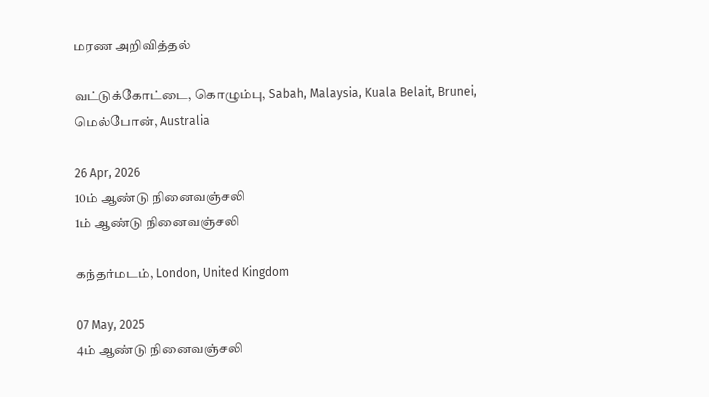மரண அறிவித்தல்

வட்டுக்கோட்டை, கொழும்பு, Sabah, Malaysia, Kuala Belait, Brunei, மெல்போன், Australia

26 Apr, 2026
10ம் ஆண்டு நினைவஞ்சலி
1ம் ஆண்டு நினைவஞ்சலி

கந்தர்மடம், London, United Kingdom

07 May, 2025
4ம் ஆண்டு நினைவஞ்சலி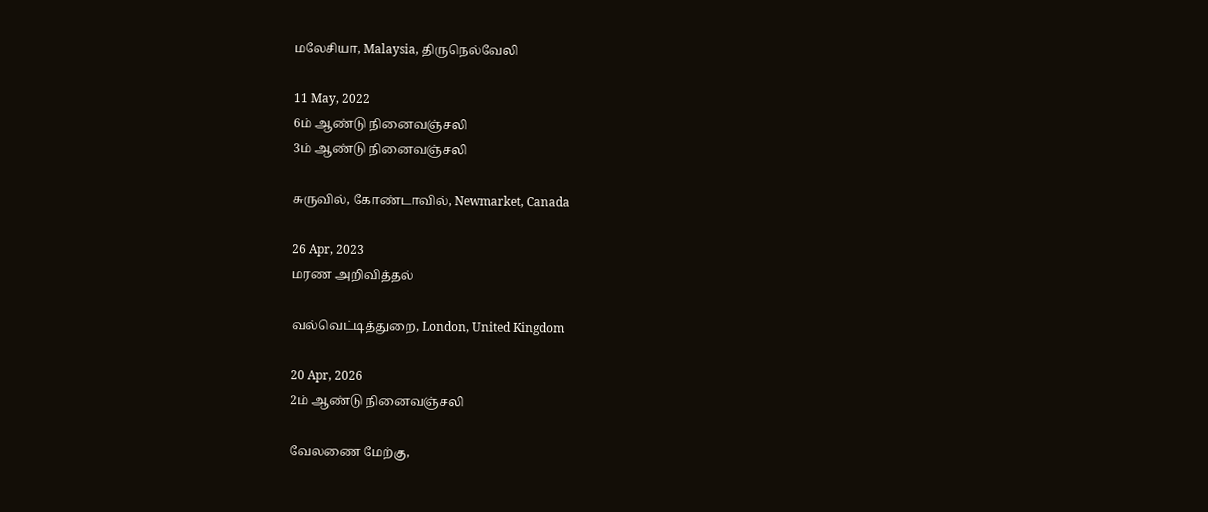மலேசியா, Malaysia, திருநெல்வேலி

11 May, 2022
6ம் ஆண்டு நினைவஞ்சலி
3ம் ஆண்டு நினைவஞ்சலி

சுருவில், கோண்டாவில், Newmarket, Canada

26 Apr, 2023
மரண அறிவித்தல்

வல்வெட்டித்துறை, London, United Kingdom

20 Apr, 2026
2ம் ஆண்டு நினைவஞ்சலி

வேலணை மேற்கு,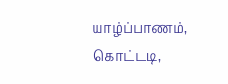யாழ்ப்பாணம், கொட்டடி,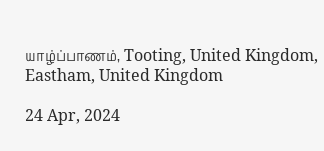யாழ்ப்பாணம், Tooting, United Kingdom, Eastham, United Kingdom

24 Apr, 2024